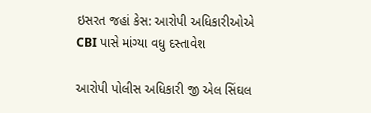ઇસરત જહાં કેસ: આરોપી અધિકારીઓએ CBI પાસે માંગ્યા વધુ દસ્તાવેશ

આરોપી પોલીસ અધિકારી જી એલ સિંઘલ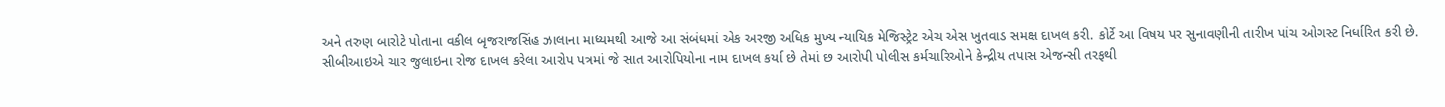અને તરુણ બારોટે પોતાના વકીલ બૃજરાજસિંહ ઝાલાના માધ્યમથી આજે આ સંબંધમાં એક અરજી અધિક મુખ્ય ન્યાયિક મેજિસ્ટ્રેટ એચ એસ ખુતવાડ સમક્ષ દાખલ કરી. કોર્ટે આ વિષય પર સુનાવણીની તારીખ પાંચ ઓગસ્ટ નિર્ધારિત કરી છે.
સીબીઆઇએ ચાર જુલાઇના રોજ દાખલ કરેલા આરોપ પત્રમાં જે સાત આરોપિયોના નામ દાખલ કર્યા છે તેમાં છ આરોપી પોલીસ કર્મચારિઓને કેન્દ્રીય તપાસ એજન્સી તરફથી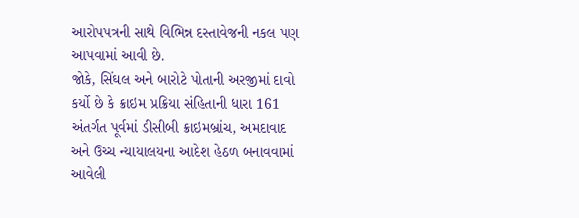આરોપપત્રની સાથે વિભિન્ન દસ્તાવેજની નકલ પણ આપવામાં આવી છે.
જોકે, સિંઘલ અને બારોટે પોતાની અરજીમાં દાવો કર્યો છે કે ક્રાઇમ પ્રક્રિયા સંહિતાની ધારા 161 અંતર્ગત પૂર્વમાં ડીસીબી ક્રાઇમબ્રાંચ, અમદાવાદ અને ઉચ્ચ ન્યાયાલયના આદેશ હેઠળ બનાવવામાં આવેલી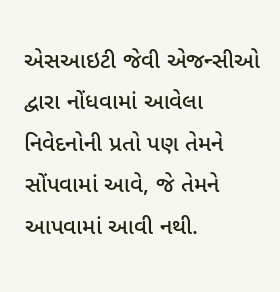એસઆઇટી જેવી એજન્સીઓ દ્વારા નોંધવામાં આવેલા નિવેદનોની પ્રતો પણ તેમને સોંપવામાં આવે, જે તેમને આપવામાં આવી નથી.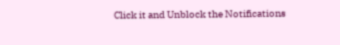Click it and Unblock the Notifications